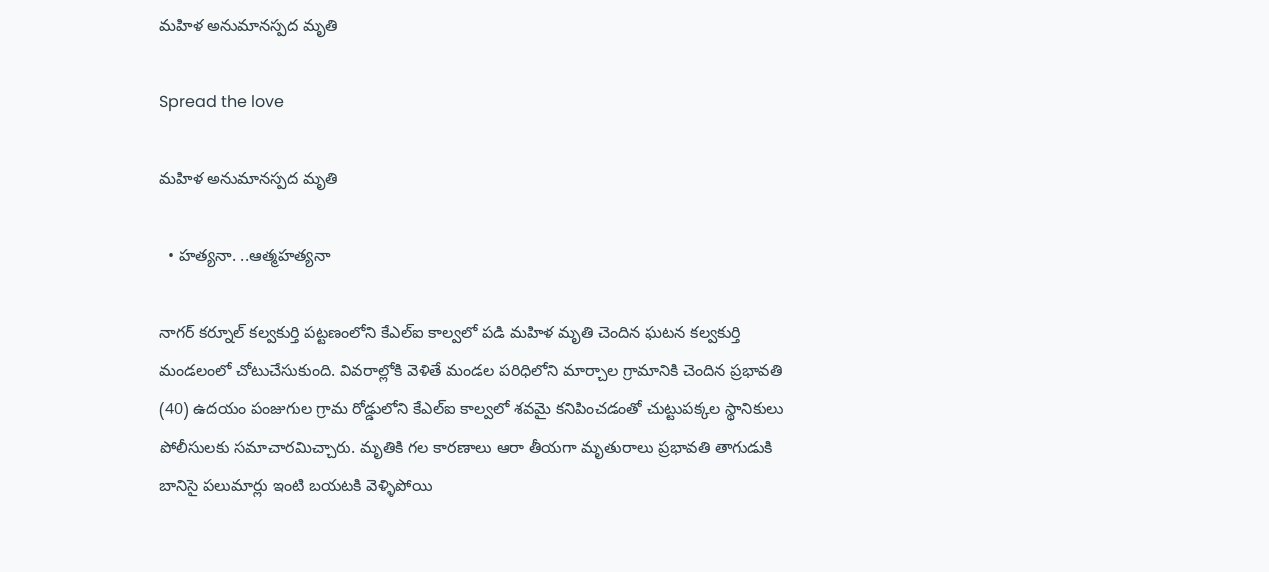మహిళ అనుమానస్పద మృతి

Spread the love

మహిళ అనుమానస్పద మృతి

  • హత్యనా. ..ఆత్మహత్యనా

నాగర్ కర్నూల్ కల్వకుర్తి పట్టణంలోని కేఎల్ఐ కాల్వలో పడి మహిళ మృతి చెందిన ఘటన కల్వకుర్తి మండలంలో చోటుచేసుకుంది. వివరాల్లోకి వెళితే మండల పరిధిలోని మార్చాల గ్రామానికి చెందిన ప్రభావతి (40) ఉదయం పంజుగుల గ్రామ రోడ్డులోని కేఎల్ఐ కాల్వలో శవమై కనిపించడంతో చుట్టుపక్కల స్థానికులు పోలీసులకు సమాచారమిచ్చారు. మృతికి గల కారణాలు ఆరా తీయగా మృతురాలు ప్రభావతి తాగుడుకి బానిసై పలుమార్లు ఇంటి బయటకి వెళ్ళిపోయి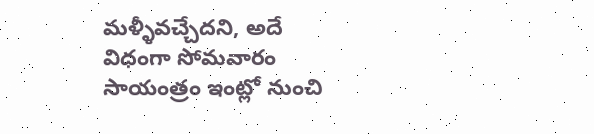మళ్ళీవచ్చేదని, అదే విధంగా సోమవారం సాయంత్రం ఇంట్లో నుంచి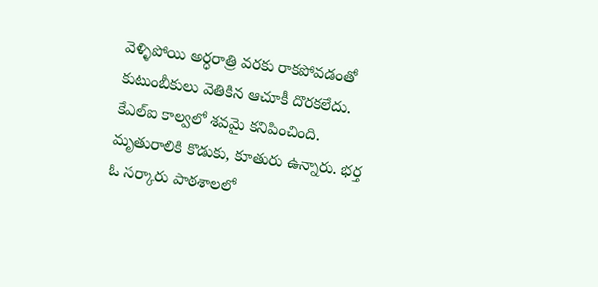వెళ్ళిపోయి అర్ధరాత్రి వరకు రాకపోవడంతో కుటుంబీకులు వెతికిన ఆచూకీ దొరకలేదు. కేఎల్ఐ కాల్వలో శవమై కనిపించింది. మృతురాలికి కొడుకు, కూతురు ఉన్నారు. భర్త ఓ సర్కారు పాఠశాలలో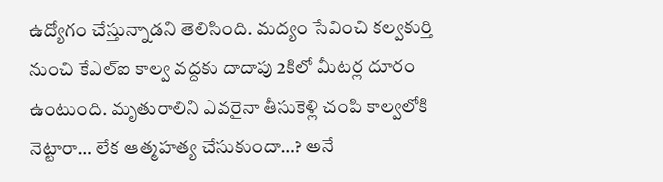ఉద్యోగం చేస్తున్నాడని తెలిసింది. మద్యం సేవించి కల్వకుర్తి నుంచి కేఎల్ఐ కాల్వ వద్దకు దాదాపు 2కిలో మీటర్ల దూరం ఉంటుంది. మృతురాలిని ఎవరైనా తీసుకెళ్లి చంపి కాల్వలోకి నెట్టారా… లేక ఆత్మహత్య చేసుకుందా…? అనే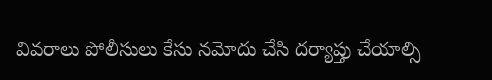వివరాలు పోలీసులు కేసు నమోదు చేసి దర్యాప్తు చేయాల్సి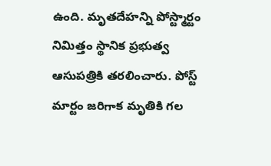ఉంది. మృతదేహన్ని పోస్ట్మార్టం నిమిత్తం స్థానిక ప్రభుత్వ ఆసుపత్రికి తరలించారు. పోస్ట్ మార్టం జరిగాక మృతికి గల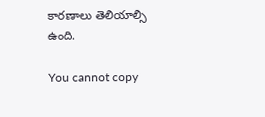కారణాలు తెలియాల్సి ఉంది.

You cannot copy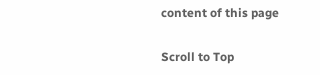content of this page

Scroll to Top